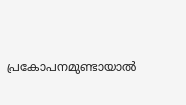പ്രകോപനമുണ്ടായാൽ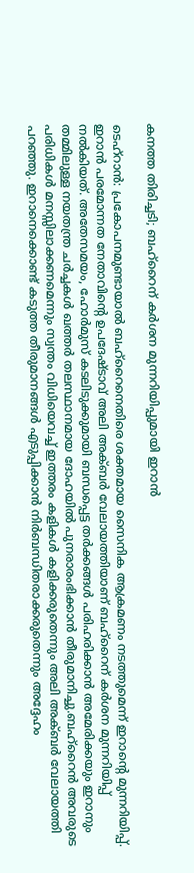കനത്ത തിരിച്ചടി; ബഹ്റൈന് കർശന മുന്നറിയിപ്പുമായി ഇറാൻ

ടെഹ്റാൻ: പ്രകോപനമുണ്ടായാൽ ബഹ്റൈനെതിരെ ശക്തമായ സൈനിക ആക്രമണം നടത്തുമെന്ന് ഇറാൻ്റെ മുന്നറിയിപ്പ്. ഇറാൻ പരമോന്നത നേതാവിൻ്റെ ഉപദേഷ്ടാവ് അലി അക്ബർ വേലായത്തിയാണ് ബഹ്റൈന് കർശന മുന്നറിയിപ്പ് നൽകിയത്. അതേസമയം, ഹോർമുസ് കടലിടുക്കുമായി ബന്ധപ്പെട്ട തർക്കങ്ങൾ പരിഹരിക്കാൻ അമേരിക്കയും ഇറാനും തമ്മിലുള്ള നയതന്ത്ര ചർച്ചകൾ ഖത്തർ തലസ്ഥാനമായ ദോഹയിൽ പുനരാരംഭിക്കാൻ തീരുമാനിച്ചു.ബഹ്റൈൻ അവരുടെ പരിധികൾ മനസ്സിലാക്കണമെന്നും സ്വന്തം വിധിയെവച്ച് ഇത്തരം കളികൾ കളിക്കരുതെന്നും അലി അക്ബർ വേലായത്തി പറഞ്ഞു. ഇറാനെക്കൊണ്ട് കടുത്ത തീരുമാനങ്ങൾ എടുപ്പിക്കാൻ നിർബന്ധിതരാക്കരുതെന്നും അദ്ദേഹം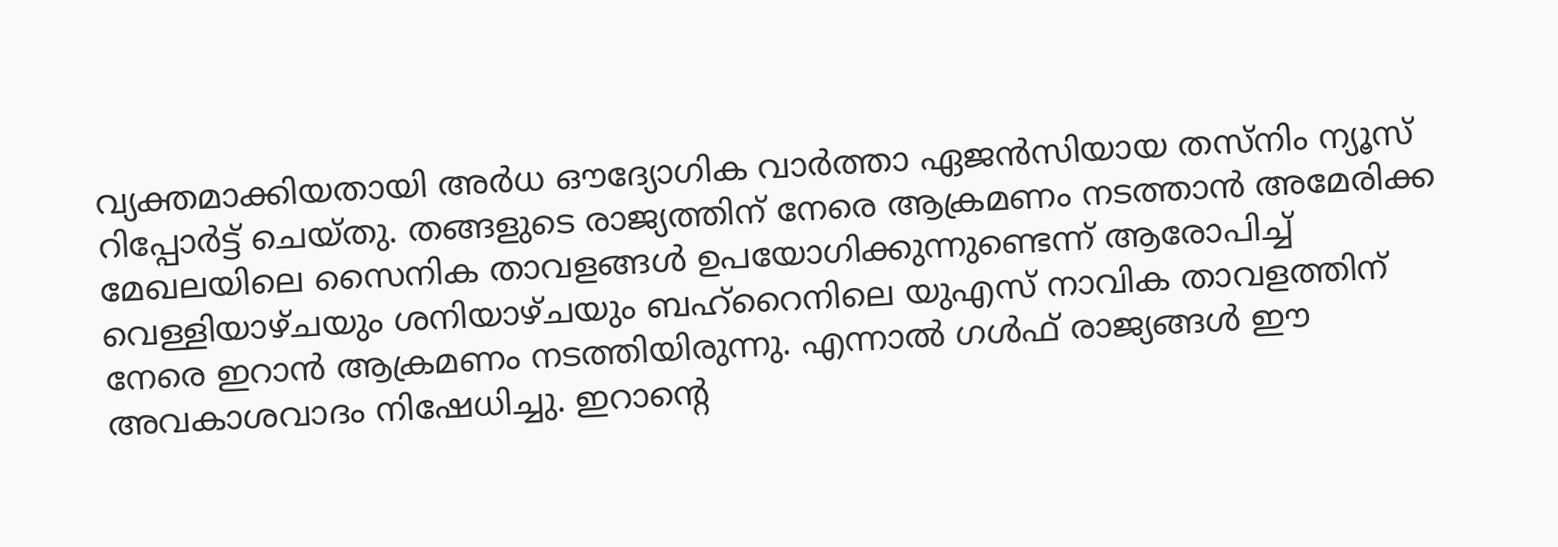വ്യക്തമാക്കിയതായി അർധ ഔദ്യോഗിക വാർത്താ ഏജൻസിയായ തസ്നിം ന്യൂസ് റിപ്പോർട്ട് ചെയ്തു. തങ്ങളുടെ രാജ്യത്തിന് നേരെ ആക്രമണം നടത്താൻ അമേരിക്ക മേഖലയിലെ സൈനിക താവളങ്ങൾ ഉപയോഗിക്കുന്നുണ്ടെന്ന് ആരോപിച്ച് വെള്ളിയാഴ്ചയും ശനിയാഴ്ചയും ബഹ്റൈനിലെ യുഎസ് നാവിക താവളത്തിന് നേരെ ഇറാൻ ആക്രമണം നടത്തിയിരുന്നു. എന്നാൽ ഗൾഫ് രാജ്യങ്ങൾ ഈ അവകാശവാദം നിഷേധിച്ചു. ഇറാൻ്റെ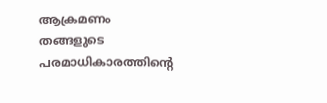ആക്രമണം തങ്ങളുടെ പരമാധികാരത്തിൻ്റെ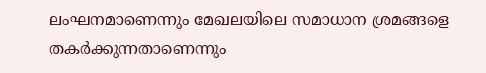ലംഘനമാണെന്നും മേഖലയിലെ സമാധാന ശ്രമങ്ങളെ തകർക്കുന്നതാണെന്നും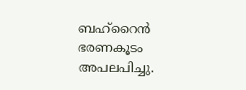ബഹ്റൈൻ ഭരണകൂടം അപലപിച്ചു.